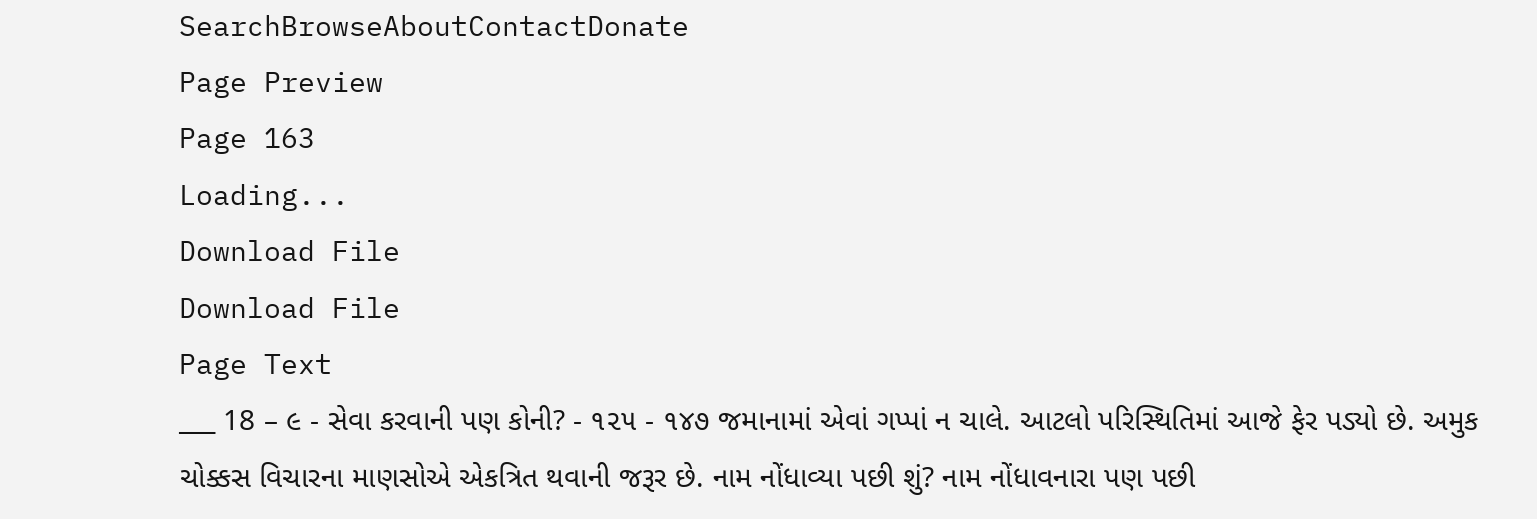SearchBrowseAboutContactDonate
Page Preview
Page 163
Loading...
Download File
Download File
Page Text
___ 18 – ૯ - સેવા કરવાની પણ કોની? - ૧૨૫ - ૧૪૭ જમાનામાં એવાં ગપ્પાં ન ચાલે. આટલો પરિસ્થિતિમાં આજે ફેર પડ્યો છે. અમુક ચોક્કસ વિચારના માણસોએ એકત્રિત થવાની જરૂર છે. નામ નોંધાવ્યા પછી શું? નામ નોંધાવનારા પણ પછી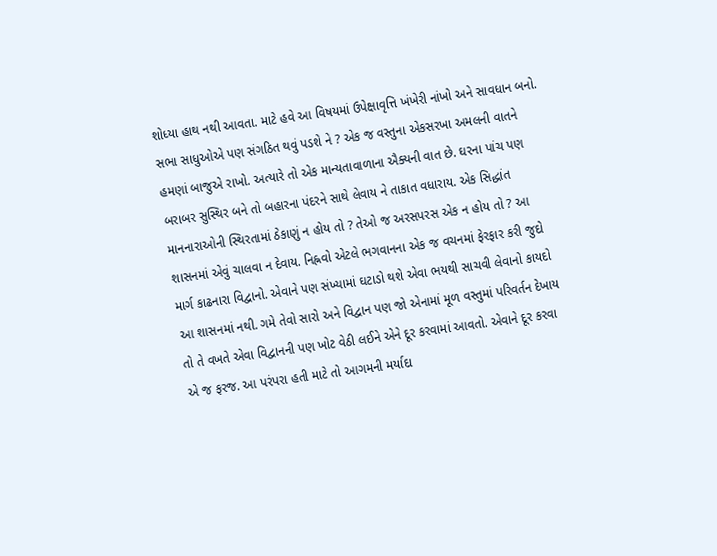શોધ્યા હાથ નથી આવતા. માટે હવે આ વિષયમાં ઉપેક્ષાવૃત્તિ ખંખેરી નાંખો અને સાવધાન બનો. સભા સાધુઓએ પણ સંગઠિત થવું પડશે ને ? એક જ વસ્તુના એકસરખા અમલની વાતને હમણાં બાજુએ રાખો. અત્યારે તો એક માન્યતાવાળાના ઐક્યની વાત છે. ઘરના પાંચ પણ બરાબર સુસ્થિર બને તો બહારના પંદરને સાથે લેવાય ને તાકાત વધારાય. એક સિદ્ધાંત માનનારાઓની સ્થિરતામાં ઠેકાણું ન હોય તો ? તેઓ જ અરસપરસ એક ન હોય તો ? આ શાસનમાં એવું ચાલવા ન દેવાય. નિહ્નવો એટલે ભગવાનના એક જ વચનમાં ફેરફાર કરી જુદો માર્ગ કાઢનારા વિદ્વાનો. એવાને પણ સંખ્યામાં ઘટાડો થશે એવા ભયથી સાચવી લેવાનો કાયદો આ શાસનમાં નથી. ગમે તેવો સારો અને વિદ્વાન પણ જો એનામાં મૂળ વસ્તુમાં પરિવર્તન દેખાય તો તે વખતે એવા વિદ્વાનની પણ ખોટ વેઠી લઈને એને દૂર કરવામાં આવતો. એવાને દૂર કરવા એ જ ફરજ. આ પરંપરા હતી માટે તો આગમની મર્યાદા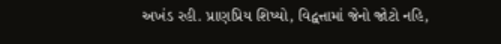અખંડ રહી. પ્રાણપ્રિય શિષ્યો, વિદ્વત્તામાં જેનો જોટો નહિ,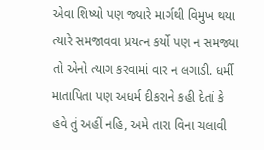એવા શિષ્યો પણ જ્યારે માર્ગથી વિમુખ થયા ત્યારે સમજાવવા પ્રયત્ન કર્યો પણ ન સમજ્યા તો એનો ત્યાગ કરવામાં વાર ન લગાડી. ધર્મી માતાપિતા પણ અધર્મ દીકરાને કહી દેતાં કે હવે તું અહીં નહિ, અમે તારા વિના ચલાવી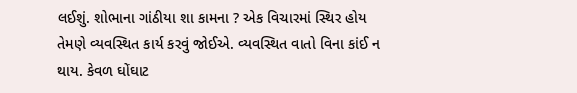લઈશું. શોભાના ગાંઠીયા શા કામના ? એક વિચારમાં સ્થિર હોય તેમણે વ્યવસ્થિત કાર્ય કરવું જોઈએ. વ્યવસ્થિત વાતો વિના કાંઈ ન થાય. કેવળ ઘોંઘાટ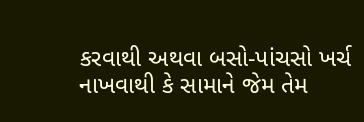કરવાથી અથવા બસો-પાંચસો ખર્ચ નાખવાથી કે સામાને જેમ તેમ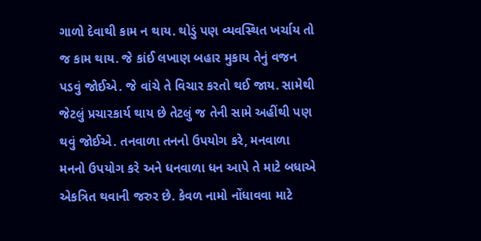ગાળો દેવાથી કામ ન થાય. થોડું પણ વ્યવસ્થિત ખર્ચાય તો જ કામ થાય. જે કાંઈ લખાણ બહાર મુકાય તેનું વજન પડવું જોઈએ. જે વાંચે તે વિચાર કરતો થઈ જાય. સામેથી જેટલું પ્રચારકાર્ય થાય છે તેટલું જ તેની સામે અહીંથી પણ થવું જોઈએ. તનવાળા તનનો ઉપયોગ કરે, મનવાળા મનનો ઉપયોગ કરે અને ધનવાળા ધન આપે તે માટે બધાએ એકત્રિત થવાની જરુર છે. કેવળ નામો નોંધાવવા માટે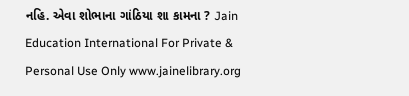નહિ. એવા શોભાના ગાંઠિયા શા કામના ? Jain Education International For Private & Personal Use Only www.jainelibrary.org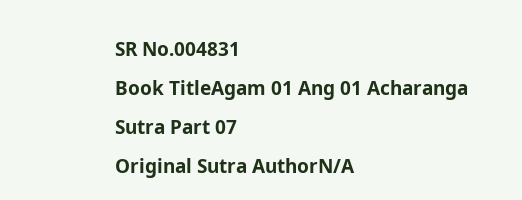SR No.004831
Book TitleAgam 01 Ang 01 Acharanga Sutra Part 07
Original Sutra AuthorN/A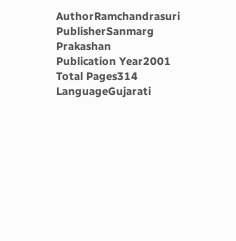AuthorRamchandrasuri
PublisherSanmarg Prakashan
Publication Year2001
Total Pages314
LanguageGujarati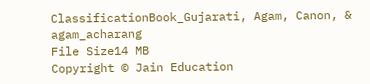ClassificationBook_Gujarati, Agam, Canon, & agam_acharang
File Size14 MB
Copyright © Jain Education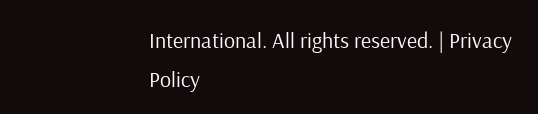International. All rights reserved. | Privacy Policy